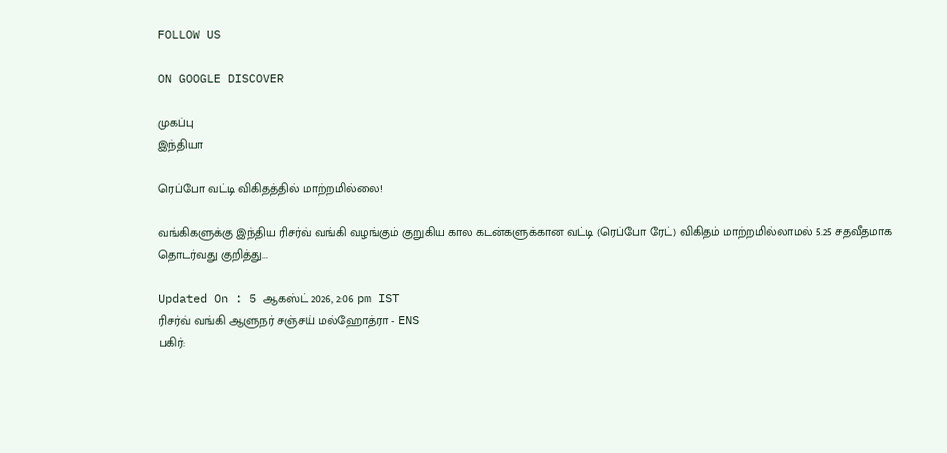FOLLOW US

ON GOOGLE DISCOVER

முகப்பு
இந்தியா

ரெப்போ வட்டி விகிதத்தில் மாற்றமில்லை!

வங்கிகளுக்கு இந்திய ரிசர்வ் வங்கி வழங்கும் குறுகிய கால கடன்களுக்கான வட்டி (ரெப்போ ரேட்) விகிதம் மாற்றமில்லாமல் 5.25 சதவீதமாக தொடர்வது குறித்து...

Updated On : 5 ஆகஸ்ட் 2026, 2:06 pm IST
ரிசர்வ் வங்கி ஆளுநர் சஞ்சய் மல்ஹோத்ரா - ENS
பகிர்: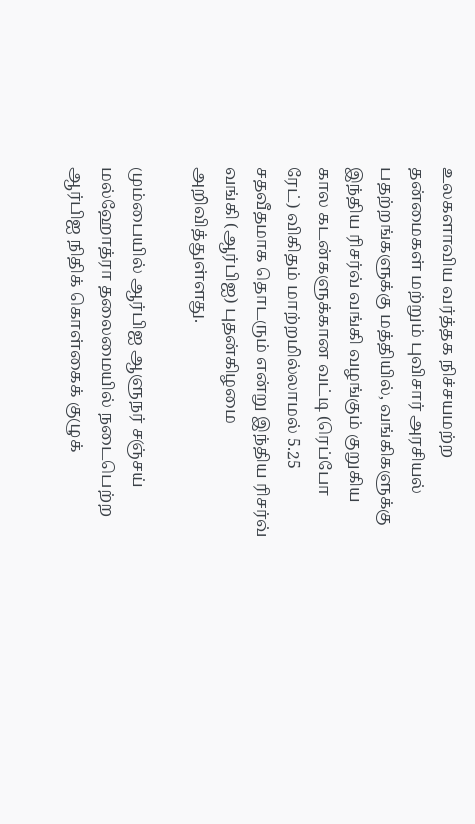உலகளாவிய வர்த்தக நிச்சயமற்ற தன்மைகள் மற்றும் புவிசார் அரசியல் பதற்றங்களுக்கு மத்தியில், வங்கிகளுக்கு இந்திய ரிசர்வ் வங்கி வழங்கும் குறுகிய கால கடன்களுக்கான வட்டி (ரெப்போ ரேட்) விகிதம் மாற்றமில்லாமல் 5.25 சதவீதமாக தொடரும் என்று இந்திய ரிசர்வ் வங்கி (ஆர்பிஐ) புதன்கிழமை அறிவித்துள்ளது.

மும்பையில் ஆர்பிஐ ஆளுநர் சஞ்சய் மல்ஹோத்ரா தலைமையில் நடைபெற்ற ஆர்பிஐ நிதிக் கொள்கைக் குழுக்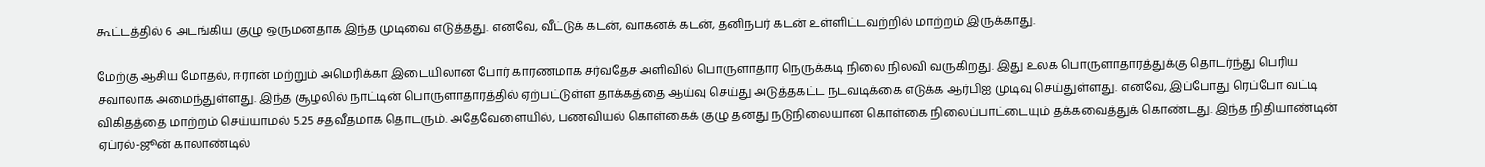கூட்டத்தில் 6 அடங்கிய குழு ஒருமனதாக இந்த முடிவை எடுத்தது. எனவே, வீட்டுக் கடன், வாகனக் கடன், தனிநபர் கடன் உள்ளிட்டவற்றில் மாற்றம் இருக்காது.

மேற்கு ஆசிய மோதல், ஈரான் மற்றும் அமெரிக்கா இடையிலான போர் காரணமாக சர்வதேச அளிவில் பொருளாதார நெருக்கடி நிலை நிலவி வருகிறது. இது உலக பொருளாதாரத்துக்கு தொடர்ந்து பெரிய சவாலாக அமைந்துள்ளது. இந்த சூழலில் நாட்டின் பொருளாதாரத்தில் ஏற்பட்டுள்ள தாக்கத்தை ஆய்வு செய்து அடுத்தகட்ட நடவடிக்கை எடுக்க ஆர்பிஐ முடிவு செய்துள்ளது. எனவே, இப்போது ரெப்போ வட்டி விகிதத்தை மாற்றம் செய்யாமல் 5.25 சதவீதமாக தொடரும். அதேவேளையில், பணவியல் கொள்கைக் குழு தனது நடுநிலையான கொள்கை நிலைப்பாட்டையும் தக்கவைத்துக் கொண்டது. இந்த நிதியாண்டின் ஏப்ரல்-ஜூன் காலாண்டில்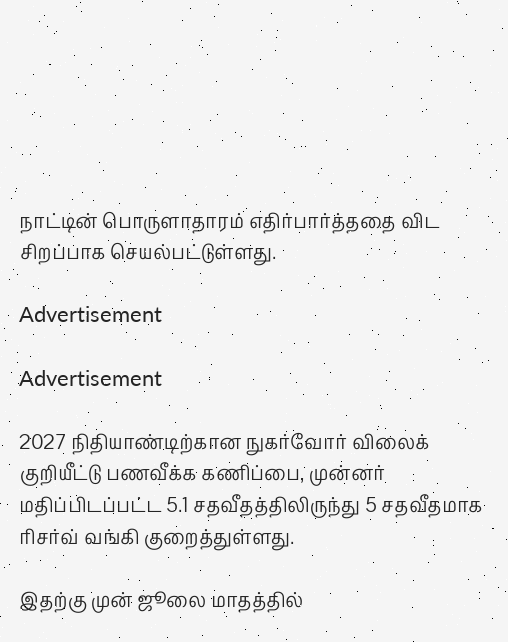நாட்டின் பொருளாதாரம் எதிர்பார்த்ததை விட சிறப்பாக செயல்பட்டுள்ளது.

Advertisement

Advertisement

2027 நிதியாண்டிற்கான நுகர்வோர் விலைக் குறியீட்டு பணவீக்க கணிப்பை, முன்னர் மதிப்பிடப்பட்ட 5.1 சதவீதத்திலிருந்து 5 சதவீதமாக ரிசர்வ் வங்கி குறைத்துள்ளது.

இதற்கு முன் ஜூலை மாதத்தில்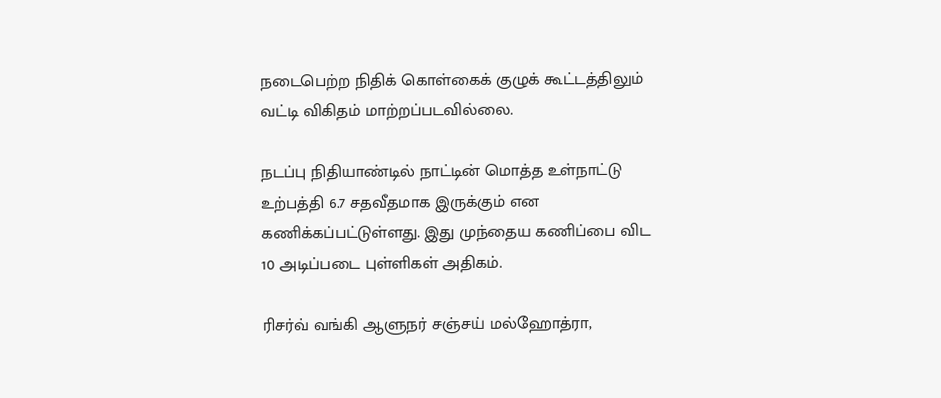நடைபெற்ற நிதிக் கொள்கைக் குழுக் கூட்டத்திலும் வட்டி விகிதம் மாற்றப்படவில்லை.

நடப்பு நிதியாண்டில் நாட்டின் மொத்த உள்நாட்டு உற்பத்தி 6.7 சதவீதமாக இருக்கும் என கணிக்கப்பட்டுள்ளது. இது முந்தைய கணிப்பை விட 10 அடிப்படை புள்ளிகள் அதிகம்.

ரிசர்வ் வங்கி ஆளுநர் சஞ்சய் மல்ஹோத்ரா,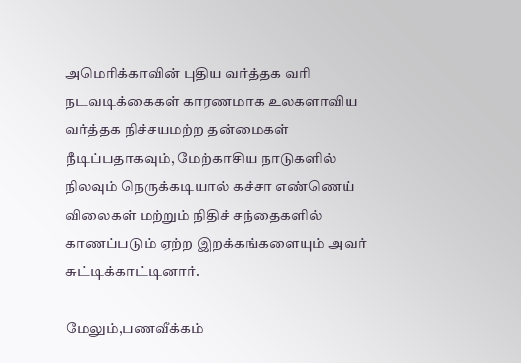அமெரிக்காவின் புதிய வர்த்தக வரி நடவடிக்கைகள் காரணமாக உலகளாவிய வர்த்தக நிச்சயமற்ற தன்மைகள் நீடிப்பதாகவும், மேற்காசிய நாடுகளில் நிலவும் நெருக்கடியால் கச்சா எண்ணெய் விலைகள் மற்றும் நிதிச் சந்தைகளில் காணப்படும் ஏற்ற இறக்கங்களையும் அவர் சுட்டிக்காட்டினார்.

மேலும்,பணவீக்கம்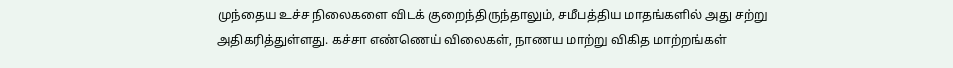முந்தைய உச்ச நிலைகளை விடக் குறைந்திருந்தாலும், சமீபத்திய மாதங்களில் அது சற்று அதிகரித்துள்ளது. கச்சா எண்ணெய் விலைகள், நாணய மாற்று விகித மாற்றங்கள்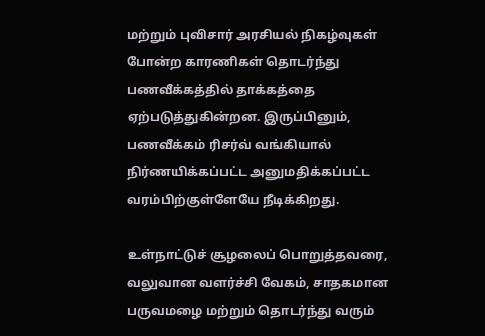மற்றும் புவிசார் அரசியல் நிகழ்வுகள் போன்ற காரணிகள் தொடர்ந்து பணவீக்கத்தில் தாக்கத்தை ஏற்படுத்துகின்றன. இருப்பினும், பணவீக்கம் ரிசர்வ் வங்கியால் நிர்ணயிக்கப்பட்ட அனுமதிக்கப்பட்ட வரம்பிற்குள்ளேயே நீடிக்கிறது.

உள்நாட்டுச் சூழலைப் பொறுத்தவரை, வலுவான வளர்ச்சி வேகம், சாதகமான பருவமழை மற்றும் தொடர்ந்து வரும்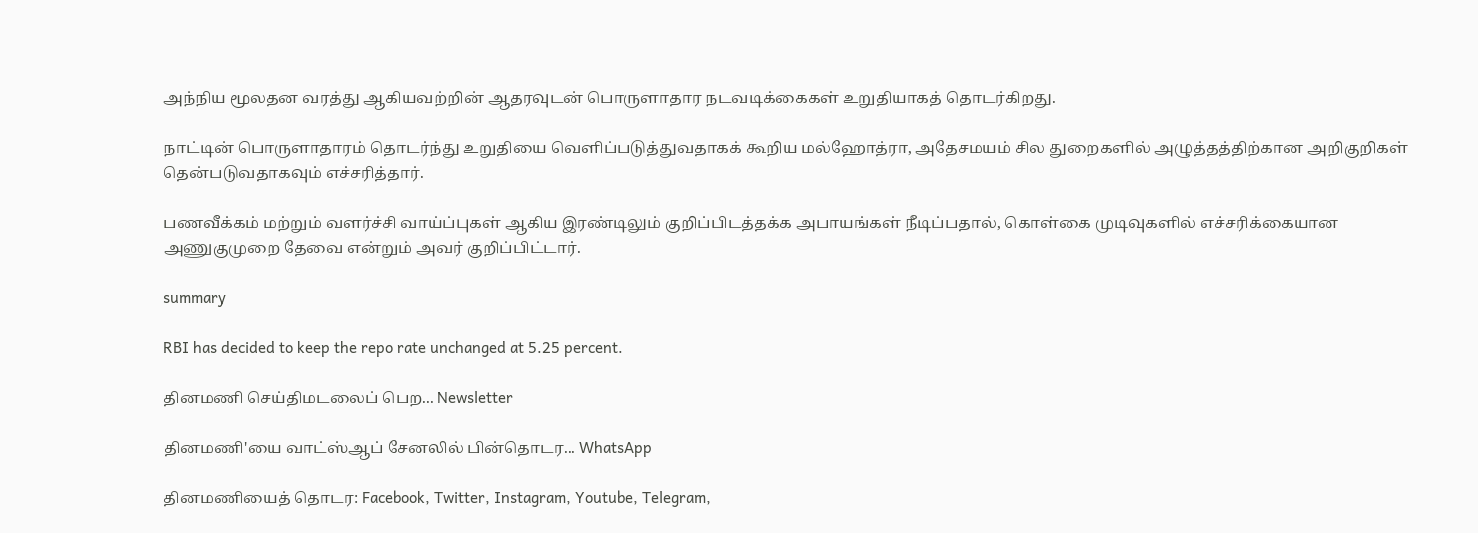அந்நிய மூலதன வரத்து ஆகியவற்றின் ஆதரவுடன் பொருளாதார நடவடிக்கைகள் உறுதியாகத் தொடர்கிறது.

நாட்டின் பொருளாதாரம் தொடர்ந்து உறுதியை வெளிப்படுத்துவதாகக் கூறிய மல்ஹோத்ரா, அதேசமயம் சில துறைகளில் அழுத்தத்திற்கான அறிகுறிகள் தென்படுவதாகவும் எச்சரித்தார்.

பணவீக்கம் மற்றும் வளர்ச்சி வாய்ப்புகள் ஆகிய இரண்டிலும் குறிப்பிடத்தக்க அபாயங்கள் நீடிப்பதால், கொள்கை முடிவுகளில் எச்சரிக்கையான அணுகுமுறை தேவை என்றும் அவர் குறிப்பிட்டார்.

summary

RBI has decided to keep the repo rate unchanged at 5.25 percent.

தினமணி செய்திமடலைப் பெற... Newsletter

தினமணி'யை வாட்ஸ்ஆப் சேனலில் பின்தொடர... WhatsApp

தினமணியைத் தொடர: Facebook, Twitter, Instagram, Youtube, Telegram,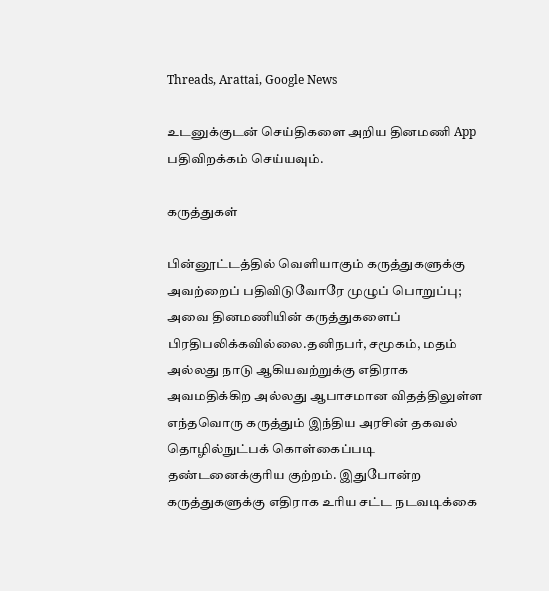Threads, Arattai, Google News

உடனுக்குடன் செய்திகளை அறிய தினமணி App பதிவிறக்கம் செய்யவும்.

கருத்துகள்

பின்னூட்டத்தில் வெளியாகும் கருத்துகளுக்கு அவற்றைப் பதிவிடுவோரே முழுப் பொறுப்பு; அவை தினமணியின் கருத்துகளைப் பிரதிபலிக்கவில்லை.தனிநபர், சமூகம், மதம் அல்லது நாடு ஆகியவற்றுக்கு எதிராக அவமதிக்கிற அல்லது ஆபாசமான விதத்திலுள்ள எந்தவொரு கருத்தும் இந்திய அரசின் தகவல் தொழில்நுட்பக் கொள்கைப்படி தண்டனைக்குரிய குற்றம். இதுபோன்ற கருத்துகளுக்கு எதிராக உரிய சட்ட நடவடிக்கை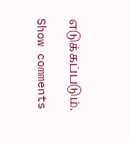எடுக்கப்படும்.

Show comments